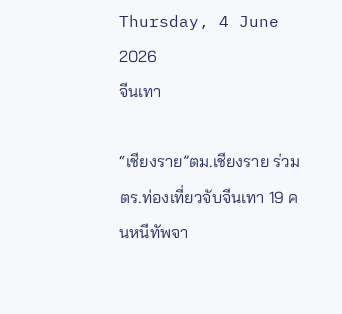Thursday, 4 June 2026
จีนเทา

“เชียงราย”ตม.เชียงราย ร่วมตร.ท่องเที่ยวจับจีนเทา 19 คนหนีทัพจา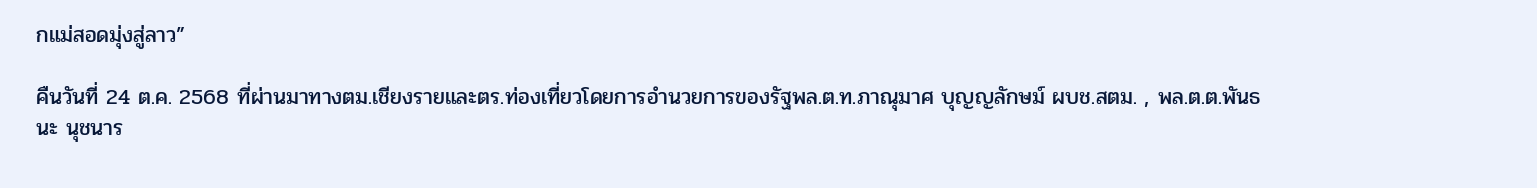กแม่สอดมุ่งสู่ลาว”

คืนวันที่ 24 ต.ค. 2568 ที่ผ่านมาทางตม.เชียงรายและตร.ท่องเที่ยวโดยการอำนวยการของรัฐพล.ต.ท.ภาณุมาศ บุญญลักษม์ ผบช.สตม. , พล.ต.ต.พันธนะ นุชนาร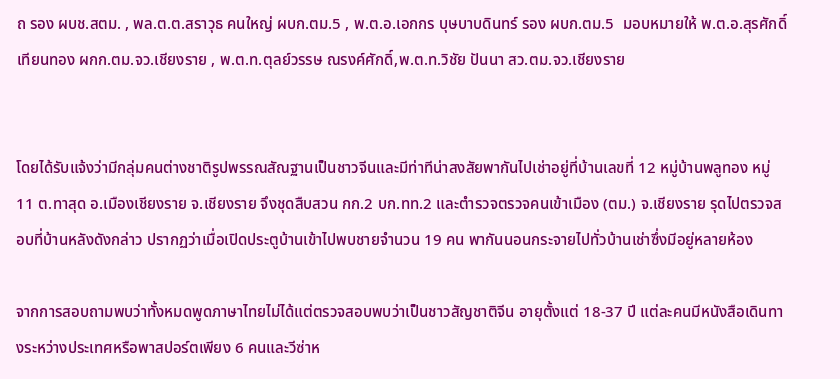ถ รอง ผบช.สตม. , พล.ต.ต.สราวุธ คนใหญ่ ผบก.ตม.5 , พ.ต.อ.เอกกร บุษบาบดินทร์ รอง ผบก.ตม.5  มอบหมายให้ พ.ต.อ.สุรศักดิ์ เทียนทอง ผกก.ตม.จว.เชียงราย , พ.ต.ท.ตุลย์วรรษ ณรงค์ศักดิ์,พ.ต.ท.วิชัย ปันนา สว.ตม.จว.เชียงราย


โดยได้รับแจ้งว่ามีกลุ่มคนต่างชาติรูปพรรณสัณฐานเป็นชาวจีนและมีท่าทีน่าสงสัยพากันไปเช่าอยู่ที่บ้านเลขที่ 12 หมู่บ้านพลูทอง หมู่ 11 ต.ทาสุด อ.เมืองเชียงราย จ.เชียงราย จึงชุดสืบสวน กก.2 บก.ทท.2 และตำรวจตรวจคนเข้าเมือง (ตม.) จ.เชียงราย รุดไปตรวจสอบที่บ้านหลังดังกล่าว ปรากฏว่าเมื่อเปิดประตูบ้านเข้าไปพบชายจำนวน 19 คน พากันนอนกระจายไปทั่วบ้านเช่าซึ่งมีอยู่หลายห้อง

จากการสอบถามพบว่าทั้งหมดพูดภาษาไทยไม่ได้แต่ตรวจสอบพบว่าเป็นชาวสัญชาติจีน อายุตั้งแต่ 18-37 ปี แต่ละคนมีหนังสือเดินทางระหว่างประเทศหรือพาสปอร์ตเพียง 6 คนและวีซ่าห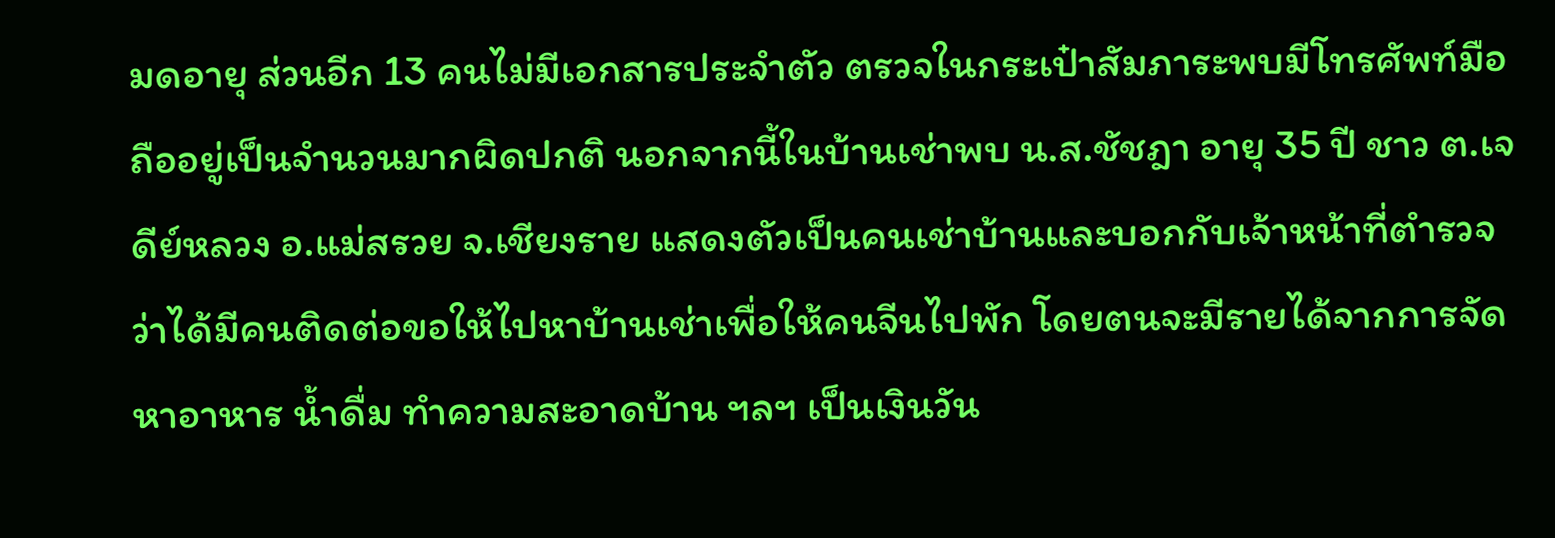มดอายุ ส่วนอีก 13 คนไม่มีเอกสารประจำตัว ตรวจในกระเป๋าสัมภาระพบมีโทรศัพท์มือถืออยู่เป็นจำนวนมากผิดปกติ นอกจากนี้ในบ้านเช่าพบ น.ส.ชัชฎา อายุ 35 ปี ชาว ต.เจดีย์หลวง อ.แม่สรวย จ.เชียงราย แสดงตัวเป็นคนเช่าบ้านและบอกกับเจ้าหน้าที่ตำรวจว่าได้มีคนติดต่อขอให้ไปหาบ้านเช่าเพื่อให้คนจีนไปพัก โดยตนจะมีรายได้จากการจัดหาอาหาร น้ำดื่ม ทำความสะอาดบ้าน ฯลฯ เป็นเงินวัน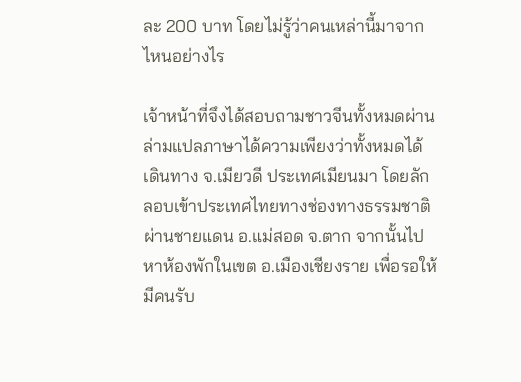ละ 200 บาท โดยไม่รู้ว่าคนเหล่านี้มาจากไหนอย่างไร

เจ้าหน้าที่จึงได้สอบถามชาวจีนทั้งหมดผ่านล่ามแปลภาษาได้ความเพียงว่าทั้งหมดได้เดินทาง จ.เมียวดี ประเทศเมียนมา โดยลักลอบเข้าประเทศไทยทางช่องทางธรรมชาติผ่านชายแดน อ.แม่สอด จ.ตาก จากนั้นไปหาห้องพักในเขต อ.เมืองเชียงราย เพื่อรอให้มีคนรับ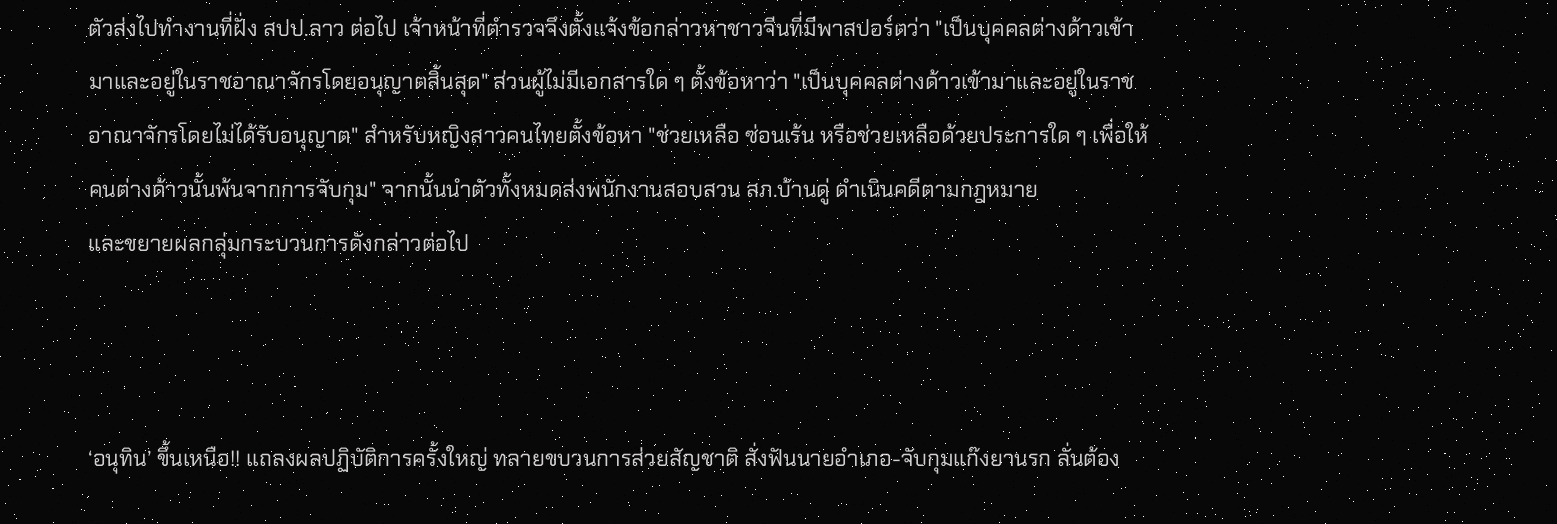ตัวส่งไปทำงานที่ฝั่ง สปป.ลาว ต่อไป เจ้าหน้าที่ตำรวจจึงตั้งแจ้งข้อกล่าวหาชาวจีนที่มีพาสปอร์ตว่า "เป็นบุคคลต่างด้าวเข้ามาและอยู่ในราชอาณาจักรโดยอนุญาตสิ้นสุด" ส่วนผู้ไม่มีเอกสารใด ๆ ตั้งข้อหาว่า "เป็นบุคคลต่างด้าวเข้ามาและอยู่ในราชอาณาจักรโดยไม่ได้รับอนุญาต" สำหรับหญิงสาวคนไทยตั้งข้อหา "ช่วยเหลือ ซ่อนเร้น หรือช่วยเหลือด้วยประการใด ๆ เพื่อให้คนต่างด้าวนั้นพ้นจากการจับกุม" จากนั้นนำตัวทั้งหมดส่งพนักงานสอบสวน สภ.บ้านดู่ ดำเนินคดีตามกฎหมาย
และขยายผลกลุ่มกระบวนการดังกล่าวต่อไป



‘อนุทิน’ ขึ้นเหนือ!! แถลงผลปฏิบัติการครั้งใหญ่ ทลายขบวนการส่วยสัญชาติ สั่งฟันนายอำเภอ-จับกุมแก๊งยานรก ลั่นต้อง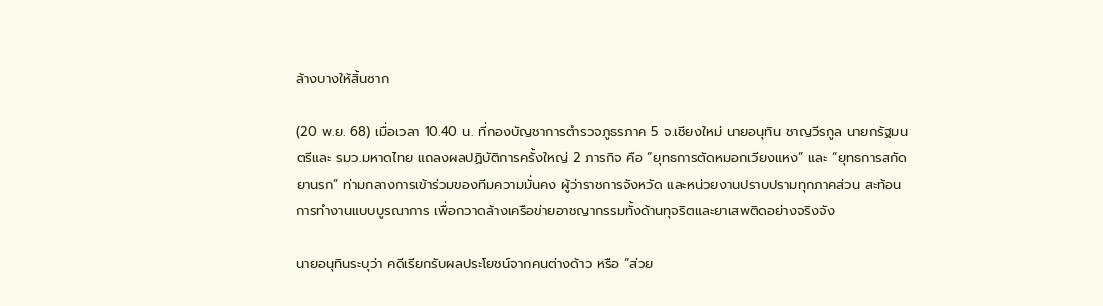ล้างบางให้สิ้นซาก

(20 พ.ย. 68) เมื่อเวลา 10.40 น. ที่กองบัญชาการตำรวจภูธรภาค 5 จ.เชียงใหม่ นายอนุทิน ชาญวีรกูล นายกรัฐมนตรีและ รมว.มหาดไทย แถลงผลปฏิบัติการครั้งใหญ่ 2 ภารกิจ คือ “ยุทธการตัดหมอกเวียงแหง” และ “ยุทธการสกัดยานรก” ท่ามกลางการเข้าร่วมของทีมความมั่นคง ผู้ว่าราชการจังหวัด และหน่วยงานปราบปรามทุกภาคส่วน สะท้อนการทำงานแบบบูรณาการ เพื่อกวาดล้างเครือข่ายอาชญากรรมทั้งด้านทุจริตและยาเสพติดอย่างจริงจัง

นายอนุทินระบุว่า คดีเรียกรับผลประโยชน์จากคนต่างด้าว หรือ “ส่วย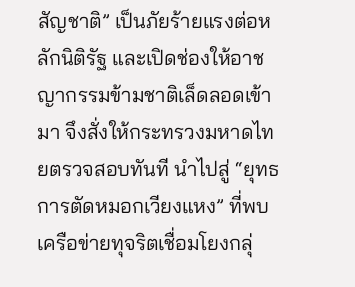สัญชาติ” เป็นภัยร้ายแรงต่อหลักนิติรัฐ และเปิดช่องให้อาชญากรรมข้ามชาติเล็ดลอดเข้ามา จึงสั่งให้กระทรวงมหาดไทยตรวจสอบทันที นำไปสู่ “ยุทธการตัดหมอกเวียงแหง” ที่พบเครือข่ายทุจริตเชื่อมโยงกลุ่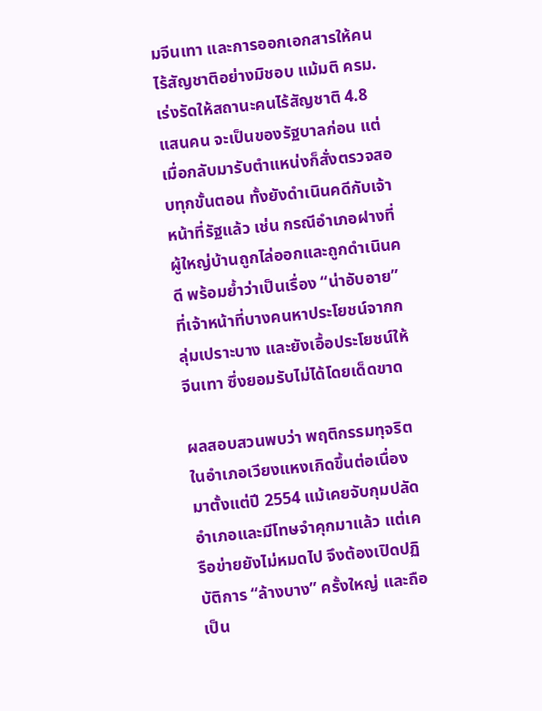มจีนเทา และการออกเอกสารให้คนไร้สัญชาติอย่างมิชอบ แม้มติ ครม. เร่งรัดให้สถานะคนไร้สัญชาติ 4.8 แสนคน จะเป็นของรัฐบาลก่อน แต่เมื่อกลับมารับตำแหน่งก็สั่งตรวจสอบทุกขั้นตอน ทั้งยังดำเนินคดีกับเจ้าหน้าที่รัฐแล้ว เช่น กรณีอำเภอฝางที่ผู้ใหญ่บ้านถูกไล่ออกและถูกดำเนินคดี พร้อมย้ำว่าเป็นเรื่อง “น่าอับอาย” ที่เจ้าหน้าที่บางคนหาประโยชน์จากกลุ่มเปราะบาง และยังเอื้อประโยชน์ให้จีนเทา ซึ่งยอมรับไม่ได้โดยเด็ดขาด

ผลสอบสวนพบว่า พฤติกรรมทุจริตในอำเภอเวียงแหงเกิดขึ้นต่อเนื่องมาตั้งแต่ปี 2554 แม้เคยจับกุมปลัดอำเภอและมีโทษจำคุกมาแล้ว แต่เครือข่ายยังไม่หมดไป จึงต้องเปิดปฏิบัติการ “ล้างบาง” ครั้งใหญ่ และถือเป็น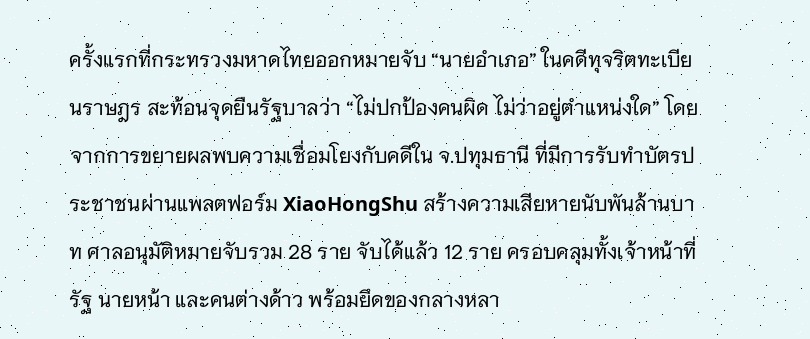ครั้งแรกที่กระทรวงมหาดไทยออกหมายจับ “นายอำเภอ” ในคดีทุจริตทะเบียนราษฎร สะท้อนจุดยืนรัฐบาลว่า “ไม่ปกป้องคนผิด ไม่ว่าอยู่ตำแหน่งใด” โดยจากการขยายผลพบความเชื่อมโยงกับคดีใน จ.ปทุมธานี ที่มีการรับทำบัตรประชาชนผ่านแพลตฟอร์ม XiaoHongShu สร้างความเสียหายนับพันล้านบาท ศาลอนุมัติหมายจับรวม 28 ราย จับได้แล้ว 12 ราย ครอบคลุมทั้งเจ้าหน้าที่รัฐ นายหน้า และคนต่างด้าว พร้อมยึดของกลางหลา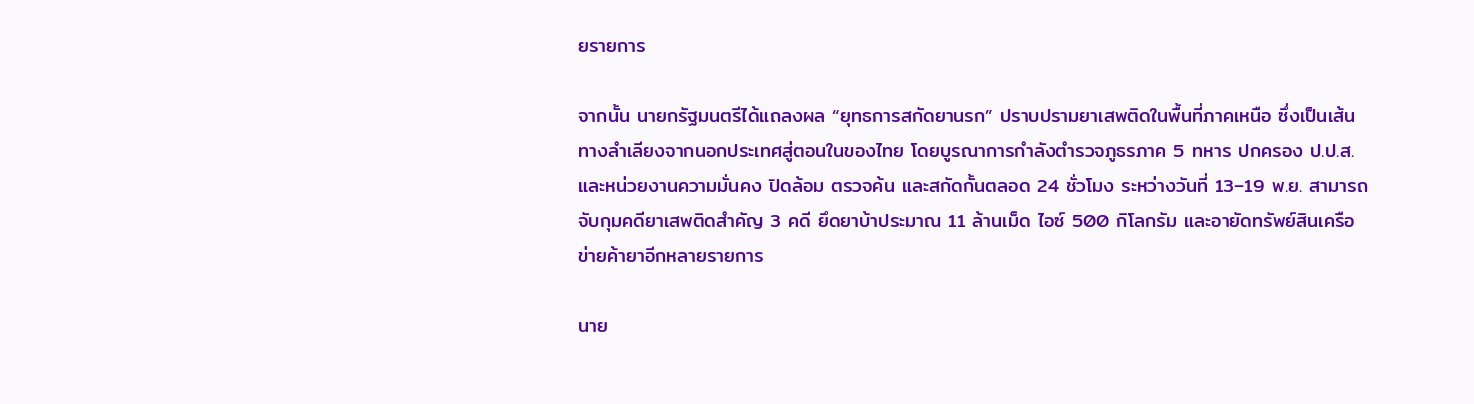ยรายการ

จากนั้น นายกรัฐมนตรีได้แถลงผล “ยุทธการสกัดยานรก” ปราบปรามยาเสพติดในพื้นที่ภาคเหนือ ซึ่งเป็นเส้นทางลำเลียงจากนอกประเทศสู่ตอนในของไทย โดยบูรณาการกำลังตำรวจภูธรภาค 5 ทหาร ปกครอง ป.ป.ส. และหน่วยงานความมั่นคง ปิดล้อม ตรวจค้น และสกัดกั้นตลอด 24 ชั่วโมง ระหว่างวันที่ 13–19 พ.ย. สามารถจับกุมคดียาเสพติดสำคัญ 3 คดี ยึดยาบ้าประมาณ 11 ล้านเม็ด ไอซ์ 500 กิโลกรัม และอายัดทรัพย์สินเครือข่ายค้ายาอีกหลายรายการ

นาย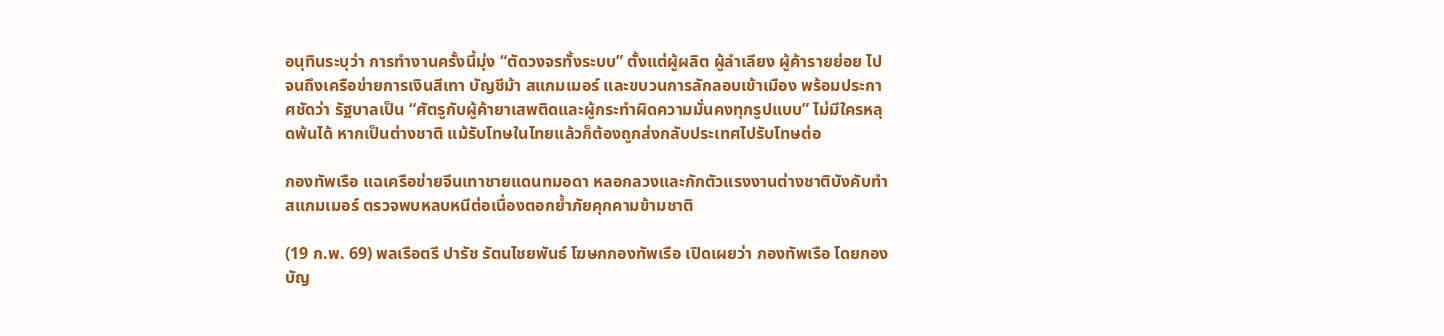อนุทินระบุว่า การทำงานครั้งนี้มุ่ง “ตัดวงจรทั้งระบบ” ตั้งแต่ผู้ผลิต ผู้ลำเลียง ผู้ค้ารายย่อย ไปจนถึงเครือข่ายการเงินสีเทา บัญชีม้า สแกมเมอร์ และขบวนการลักลอบเข้าเมือง พร้อมประกาศชัดว่า รัฐบาลเป็น “ศัตรูกับผู้ค้ายาเสพติดและผู้กระทำผิดความมั่นคงทุกรูปแบบ” ไม่มีใครหลุดพ้นได้ หากเป็นต่างชาติ แม้รับโทษในไทยแล้วก็ต้องถูกส่งกลับประเทศไปรับโทษต่อ

กองทัพเรือ แฉเครือข่ายจีนเทาชายแดนทมอดา หลอกลวงและกักตัวแรงงานต่างชาติบังคับทำสแกมเมอร์ ตรวจพบหลบหนีต่อเนื่องตอกย้ำภัยคุกคามข้ามชาติ

(19 ก.พ. 69) พลเรือตรี ปารัช รัตนไชยพันธ์ โฆษกกองทัพเรือ เปิดเผยว่า กองทัพเรือ โดยกองบัญ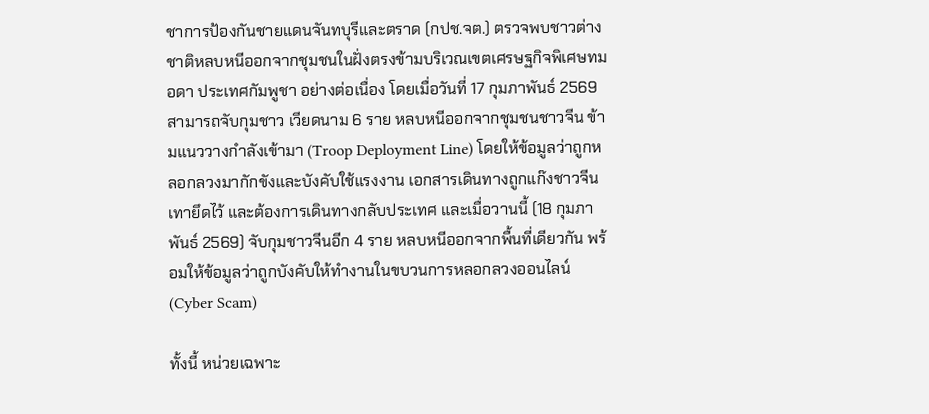ชาการป้องกันชายแดนจันทบุรีและตราด (กปช.จต.) ตรวจพบชาวต่างชาติหลบหนีออกจากชุมชนในฝั่งตรงข้ามบริเวณเขตเศรษฐกิจพิเศษทมอดา ประเทศกัมพูชา อย่างต่อเนื่อง โดยเมื่อวันที่ 17 กุมภาพันธ์ 2569 สามารถจับกุมชาว เวียดนาม 6 ราย หลบหนีออกจากชุมชนชาวจีน ข้ามแนววางกำลังเข้ามา (Troop Deployment Line) โดยให้ข้อมูลว่าถูกหลอกลวงมากักขังและบังคับใช้แรงงาน เอกสารเดินทางถูกแก๊งชาวจีนเทายึดไว้ และต้องการเดินทางกลับประเทศ และเมื่อวานนี้ (18 กุมภาพันธ์ 2569) จับกุมชาวจีนอีก 4 ราย หลบหนีออกจากพื้นที่เดียวกัน พร้อมให้ข้อมูลว่าถูกบังคับให้ทำงานในขบวนการหลอกลวงออนไลน์ (Cyber Scam)

ทั้งนี้ หน่วยเฉพาะ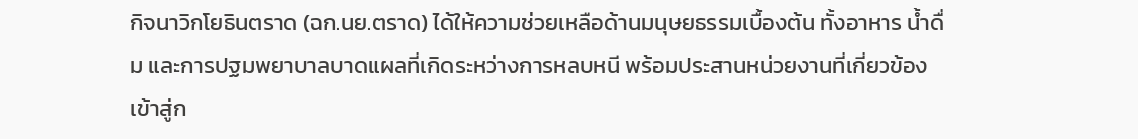กิจนาวิกโยธินตราด (ฉก.นย.ตราด) ได้ให้ความช่วยเหลือด้านมนุษยธรรมเบื้องต้น ทั้งอาหาร น้ำดื่ม และการปฐมพยาบาลบาดแผลที่เกิดระหว่างการหลบหนี พร้อมประสานหน่วยงานที่เกี่ยวข้องเข้าสู่ก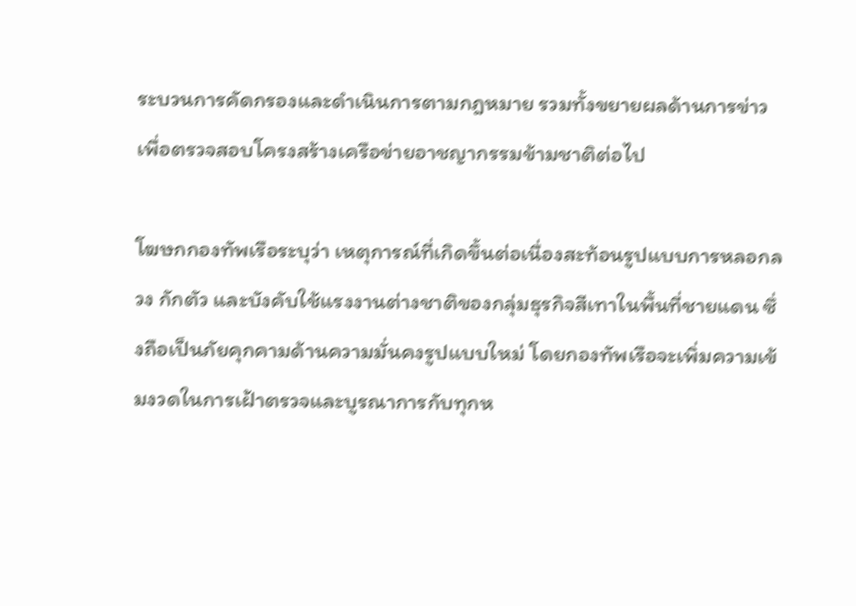ระบวนการคัดกรองและดำเนินการตามกฎหมาย รวมทั้งขยายผลด้านการข่าวเพื่อตรวจสอบโครงสร้างเครือข่ายอาชญากรรมข้ามชาติต่อไป

โฆษกกองทัพเรือระบุว่า เหตุการณ์ที่เกิดขึ้นต่อเนื่องสะท้อนรูปแบบการหลอกลวง กักตัว และบังคับใช้แรงงานต่างชาติของกลุ่มธุรกิจสีเทาในพื้นที่ชายแดน ซึ่งถือเป็นภัยคุกคามด้านความมั่นคงรูปแบบใหม่ โดยกองทัพเรือจะเพิ่มความเข้มงวดในการเฝ้าตรวจและบูรณาการกับทุกห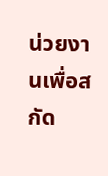น่วยงานเพื่อสกัด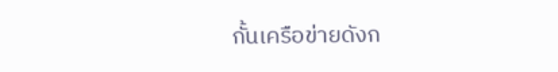กั้นเครือข่ายดังก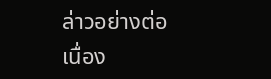ล่าวอย่างต่อเนื่อง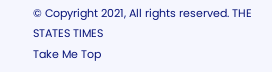© Copyright 2021, All rights reserved. THE STATES TIMES
Take Me Top